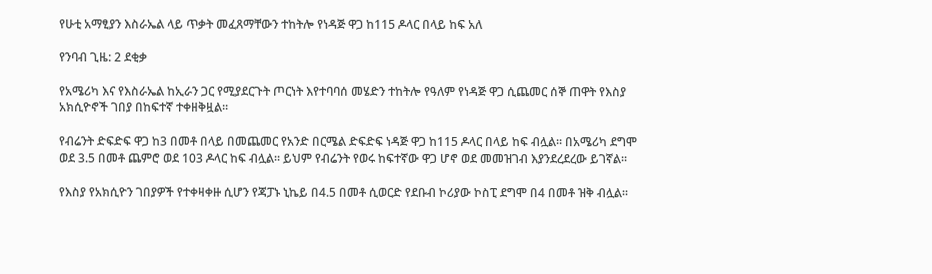የሁቲ አማፂያን እስራኤል ላይ ጥቃት መፈጸማቸውን ተከትሎ የነዳጅ ዋጋ ከ115 ዶላር በላይ ከፍ አለ

የንባብ ጊዜ: 2 ደቂቃ

የአሜሪካ እና የእስራኤል ከኢራን ጋር የሚያደርጉት ጦርነት እየተባባሰ መሄድን ተከትሎ የዓለም የነዳጅ ዋጋ ሲጨመር ሰኞ ጠዋት የእስያ አክሲዮኖች ገበያ በከፍተኛ ተቀዘቅዟል።

የብሬንት ድፍድፍ ዋጋ ከ3 በመቶ በላይ በመጨመር የአንድ በርሜል ድፍድፍ ነዳጅ ዋጋ ከ115 ዶላር በላይ ከፍ ብሏል። በአሜሪካ ደግሞ ወደ 3.5 በመቶ ጨምሮ ወደ 103 ዶላር ከፍ ብሏል። ይህም የብሬንት የወሩ ከፍተኛው ዋጋ ሆኖ ወደ መመዝገብ እያንደረደረው ይገኛል።

የእስያ የአክሲዮን ገበያዎች የተቀዛቀዙ ሲሆን የጃፓኑ ኒኬይ በ4.5 በመቶ ሲወርድ የደቡብ ኮሪያው ኮስፒ ደግሞ በ4 በመቶ ዝቅ ብሏል።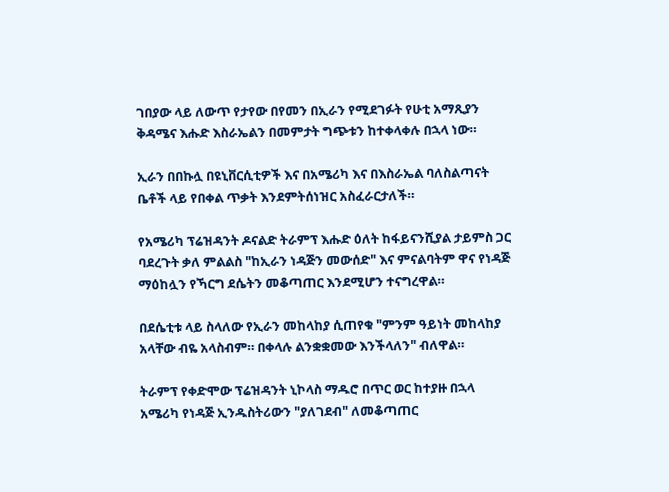ገበያው ላይ ለውጥ የታየው በየመን በኢራን የሚደገፉት የሁቲ አማጺያን ቅዳሜና እሑድ እስራኤልን በመምታት ግጭቱን ከተቀላቀሉ በኋላ ነው።

ኢራን በበኩሏ በዩኒቨርሲቲዎች እና በአሜሪካ እና በእስራኤል ባለስልጣናት ቤቶች ላይ የበቀል ጥቃት እንደምትሰነዝር አስፈራርታለች።

የአሜሪካ ፕሬዝዳንት ዶናልድ ትራምፕ እሑድ ዕለት ከፋይናንሺያል ታይምስ ጋር ባደረጉት ቃለ ምልልስ "ከኢራን ነዳጅን መውሰድ" እና ምናልባትም ዋና የነዳጅ ማዕከሏን የኻርግ ደሴትን መቆጣጠር እንደሚሆን ተናግረዋል።

በደሴቲቱ ላይ ስላለው የኢራን መከላከያ ሲጠየቁ "ምንም ዓይነት መከላከያ አላቸው ብዬ አላስብም። በቀላሉ ልንቋቋመው እንችላለን" ብለዋል።

ትራምፕ የቀድሞው ፕሬዝዳንት ኒኮላስ ማዱሮ በጥር ወር ከተያዙ በኋላ አሜሪካ የነዳጅ ኢንዱስትሪውን "ያለገደብ" ለመቆጣጠር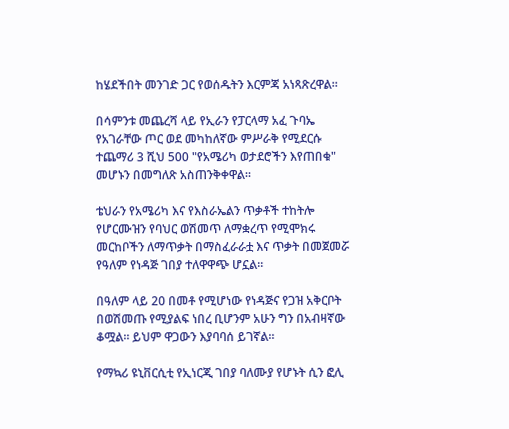ከሄደችበት መንገድ ጋር የወሰዱትን እርምጃ አነጻጽረዋል።

በሳምንቱ መጨረሻ ላይ የኢራን የፓርላማ አፈ ጉባኤ የአገራቸው ጦር ወደ መካከለኛው ምሥራቅ የሚደርሱ ተጨማሪ 3 ሺህ 500 "የአሜሪካ ወታደሮችን እየጠበቁ" መሆኑን በመግለጽ አስጠንቅቀዋል።

ቴህራን የአሜሪካ እና የእስራኤልን ጥቃቶች ተከትሎ የሆርሙዝን የባህር ወሽመጥ ለማቋረጥ የሚሞክሩ መርከቦችን ለማጥቃት በማስፈራራቷ እና ጥቃት በመጀመሯ የዓለም የነዳጅ ገበያ ተለዋዋጭ ሆኗል።

በዓለም ላይ 20 በመቶ የሚሆነው የነዳጅና የጋዝ አቅርቦት በወሽመጡ የሚያልፍ ነበረ ቢሆንም አሁን ግን በአብዛኛው ቆሟል። ይህም ዋጋውን እያባባሰ ይገኛል።

የማኳሪ ዩኒቨርሲቲ የኢነርጂ ገበያ ባለሙያ የሆኑት ሲን ፎሊ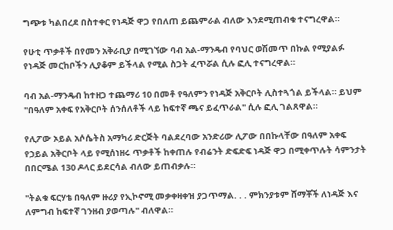ግጭቱ ካልበረደ በስተቀር የነዳጅ ዋጋ የበለጠ ይጨምራል ብለው እንደሚጠብቁ ተናግረዋል።

የሁቲ ጥቃቶች በየመን አቅራቢያ በሚገኘው ባብ አል-ማንዴብ የባህር ወሽመጥ በኩል የሚያልፉ የነዳጅ መርከቦችን ሊያቆም ይችላል የሚል ስጋት ፈጥሯል ሲሉ ፎሊ ተናግረዋል።

ባብ አል-ማንዴብ ከተዘጋ ተጨማሪ 10 በመቶ የዓለምን የነዳጅ አቅርቦት ሊስተጓጎል ይችላል። ይህም "በዓለም አቀፍ የአቅርቦት ሰንሰለቶች ላይ ከፍተኛ ጫና ይፈጥራል" ሲሉ ፎሊ ገልጸዋል።

የሊፖው ኦይል አሶሴትስ አማካሪ ድርጅት ባልደረባው አንድሪው ሊፖው በበኩላቸው በዓለም አቀፍ የኃይል አቅርቦት ላይ የሚሰነዘሩ ጥቃቶች ከቀጠሉ የብሬንት ድፍድፍ ነዳጅ ዋጋ በሚቀጥሉት ሳምንታት በበርሜል 130 ዶላር ይደርሳል ብለው ይጠብቃሉ።

"ትልቁ ፍርሃቴ በዓለም ዙሪያ የኢኮኖሚ መቃቀዛቀዝ ያጋጥማል. . . ምክንያቱም ሸማቾች ለነዳጅ እና ለምግብ ከፍተኛ ገንዘብ ያወጣሉ" ብለዋል።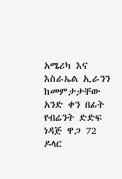አሜሪካ እና እስራኤል ኢራንን ከመምታታቸው አንድ ቀን በፊት የብሬንት ድድፍ ነዳጅ ዋጋ 72 ዶላር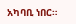አካባቢ ነበር።